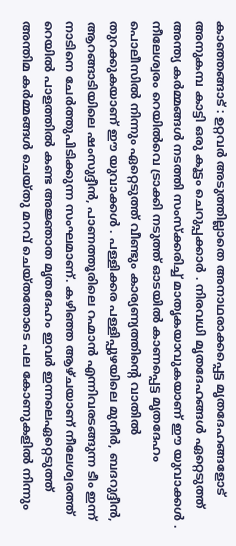കാഞ്ഞങ്ങാട് : ഉറ്റവർ അടുത്തില്ലാതെ അനാഥരാക്കപ്പെട്ട മൃതദേഹങ്ങളോട് അനുകമ്പ കാട്ടി ഒരു കൂട്ടം ചെറുപ്പക്കാർ . നിരവധി മൃതദേഹങ്ങൾ ഏറ്റെടുത്ത് അന്ത്യ കർമ്മങ്ങൾ നടത്തി സംസ്ക്കരിച്ച് മാതൃകയാവുകയാണ് ഈ യുവാക്കൾ . നീലേശ്വരം റെയിൽവെ ട്രാക്കി നടുത്ത് ഓടയിൽ കാണപ്പെട്ട മൃതദേഹം പൊലീസിൽ നിന്നും ഏറ്റെടുത്ത് വീണ്ടും കാര്യണ്യത്തിന്റെ വാതിൽ തുറക്കുകയാണ് ഈ യുവാക്കൾ . പള്ളിക്കര പള്ളിപ്പുഴയിലെ മുനീർ, ബദറുദ്ദീൻ, ആറങ്ങാടിയിലെ ഷംസുദ്ദീൻ, പാണത്തൂരിലെ റഹ്മാൻ എന്നിവരടങ്ങുന്ന ടീം ഇന്ന് നാടിനെ ചേർത്തുപിടിക്കുന്ന സംഘമാണ്. കഴിഞ്ഞ ആഴ്ചയാണ് നീലേശ്വരത്ത് റെയിൽ പാളത്തിൽ കണ്ട അജ്ഞാത മൃതദേഹം ഇവർ ഇന്നലെഏറ്റെടുത്ത് അന്തിമ കർമ്മങ്ങൾ ചെയ്തു മറവ് ചെയ്തതോടെ പല കോണുകളിൽ നിന്നും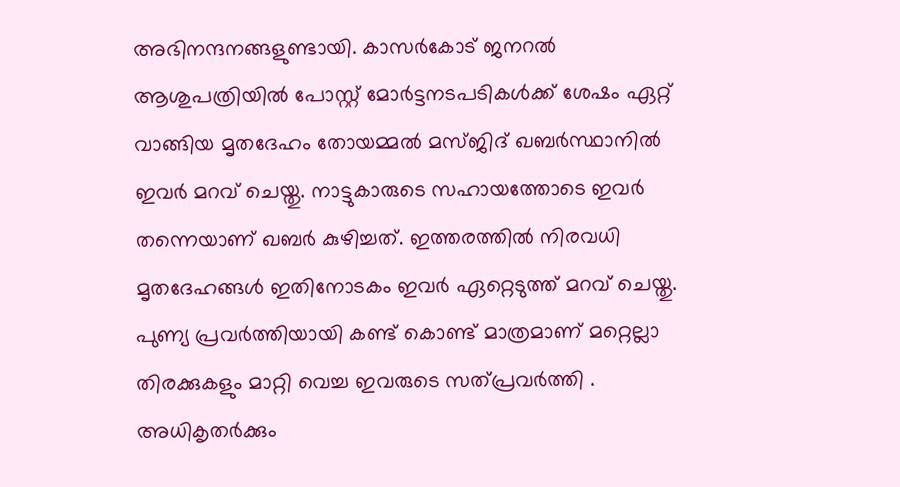അഭിനന്ദനങ്ങളുണ്ടായി. കാസർകോട് ജനറൽ ആശുപത്രിയിൽ പോസ്റ്റ് മോർട്ടനടപടികൾക്ക് ശേഷം ഏറ്റ് വാങ്ങിയ മൃതദേഹം തോയമ്മൽ മസ്ജിദ് ഖബർസ്ഥാനിൽ ഇവർ മറവ് ചെയ്തു. നാട്ടുകാരുടെ സഹായത്തോടെ ഇവർ തന്നെയാണ് ഖബർ കുഴിച്ചത്. ഇത്തരത്തിൽ നിരവധി മൃതദേഹങ്ങൾ ഇതിനോടകം ഇവർ ഏറ്റെടുത്ത് മറവ് ചെയ്തു. പുണ്യ പ്രവർത്തിയായി കണ്ട് കൊണ്ട് മാത്രമാണ് മറ്റെല്ലാ തിരക്കുകളും മാറ്റി വെച്ച ഇവരുടെ സത്പ്രവർത്തി . അധികൃതർക്കും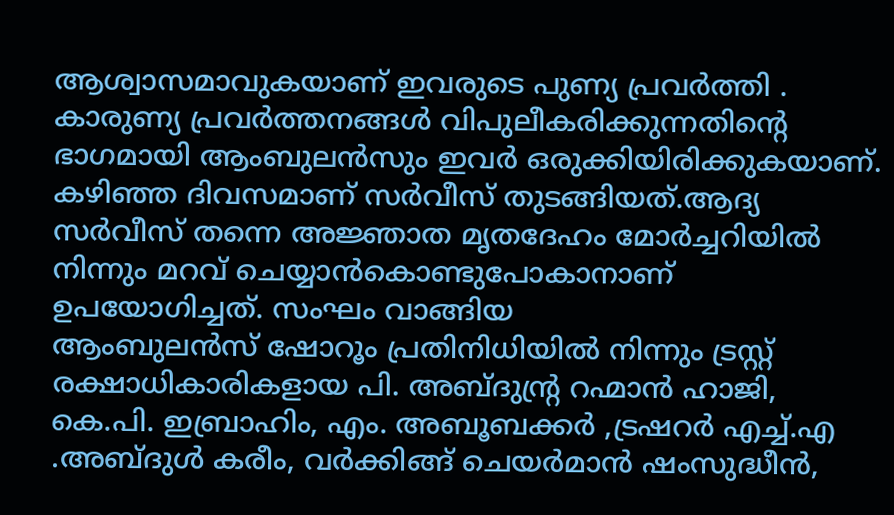ആശ്വാസമാവുകയാണ് ഇവരുടെ പുണ്യ പ്രവർത്തി .
കാരുണ്യ പ്രവർത്തനങ്ങൾ വിപുലീകരിക്കുന്നതിന്റെ ഭാഗമായി ആംബുലൻസും ഇവർ ഒരുക്കിയിരിക്കുകയാണ്. കഴിഞ്ഞ ദിവസമാണ് സർവീസ് തുടങ്ങിയത്.ആദ്യ സർവീസ് തന്നെ അജ്ഞാത മൃതദേഹം മോർച്ചറിയിൽ നിന്നും മറവ് ചെയ്യാൻകൊണ്ടുപോകാനാണ് ഉപയോഗിച്ചത്. സംഘം വാങ്ങിയ
ആംബുലൻസ് ഷോറൂം പ്രതിനിധിയിൽ നിന്നും ട്രസ്റ്റ് രക്ഷാധികാരികളായ പി. അബ്ദുൻ്റ്ര റഹ്മാൻ ഹാജി, കെ.പി. ഇബ്രാഹിം, എം. അബൂബക്കർ ,ട്രഷറർ എച്ച്.എ .അബ്ദുൾ കരീം, വർക്കിങ്ങ് ചെയർമാൻ ഷംസുദ്ധീൻ,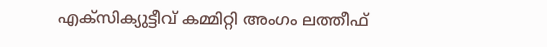എക്സിക്യുട്ടീവ് കമ്മിറ്റി അംഗം ലത്തീഫ്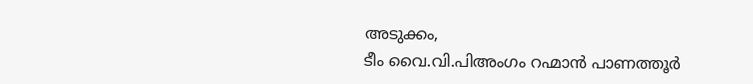അടുക്കം,
ടീം വൈ.വി.പിഅംഗം റഹ്മാൻ പാണത്തൂർ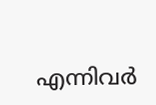എന്നിവർ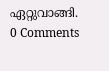ഏറ്റുവാങ്ങി.
0 Comments